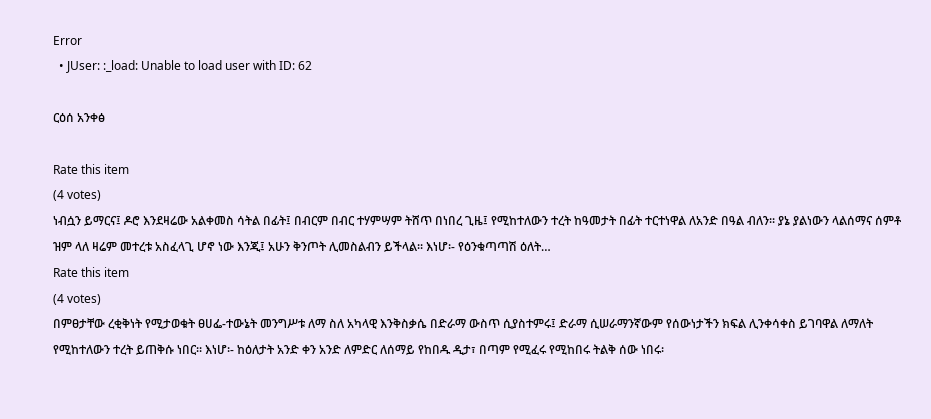Error
  • JUser: :_load: Unable to load user with ID: 62

ርዕሰ አንቀፅ

Rate this item
(4 votes)
ነብሷን ይማርና፤ ዶሮ እንደዛሬው አልቀመስ ሳትል በፊት፤ በብርም በብር ተሃምሣም ትሸጥ በነበረ ጊዜ፤ የሚከተለውን ተረት ከዓመታት በፊት ተርተነዋል ለአንድ በዓል ብለን፡፡ ያኔ ያልነውን ላልሰማና ሰምቶ ዝም ላለ ዛሬም መተረቱ አስፈላጊ ሆኖ ነው እንጂ፤ አሁን ቅንጦት ሊመስልብን ይችላል፡፡ እነሆ፡- የዕንቁጣጣሽ ዕለት…
Rate this item
(4 votes)
በምፀታቸው ረቂቅነት የሚታወቁት ፀሀፌ-ተውኔት መንግሥቱ ለማ ስለ አካላዊ እንቅስቃሴ በድራማ ውስጥ ሲያስተምሩ፤ ድራማ ሲሠራማንኛውም የሰውነታችን ክፍል ሊንቀሳቀስ ይገባዋል ለማለት የሚከተለውን ተረት ይጠቅሱ ነበር፡፡ እነሆ፡- ከዕለታት አንድ ቀን አንድ ለምድር ለሰማይ የከበዱ ዲታ፣ በጣም የሚፈሩ የሚከበሩ ትልቅ ሰው ነበሩ፡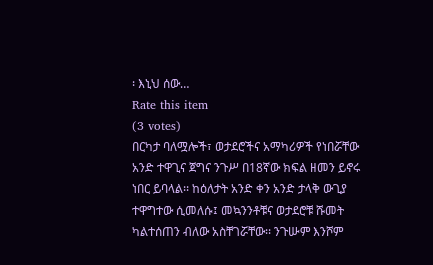፡ እኒህ ሰው…
Rate this item
(3 votes)
በርካታ ባለሟሎች፣ ወታደሮችና አማካሪዎች የነበሯቸው አንድ ተዋጊና ጀግና ንጉሥ በ18ኛው ክፍል ዘመን ይኖሩ ነበር ይባላል፡፡ ከዕለታት አንድ ቀን አንድ ታላቅ ውጊያ ተዋግተው ሲመለሱ፤ መኳንንቶቹና ወታደሮቹ ሹመት ካልተሰጠን ብለው አስቸገሯቸው፡፡ ንጉሡም እንሾም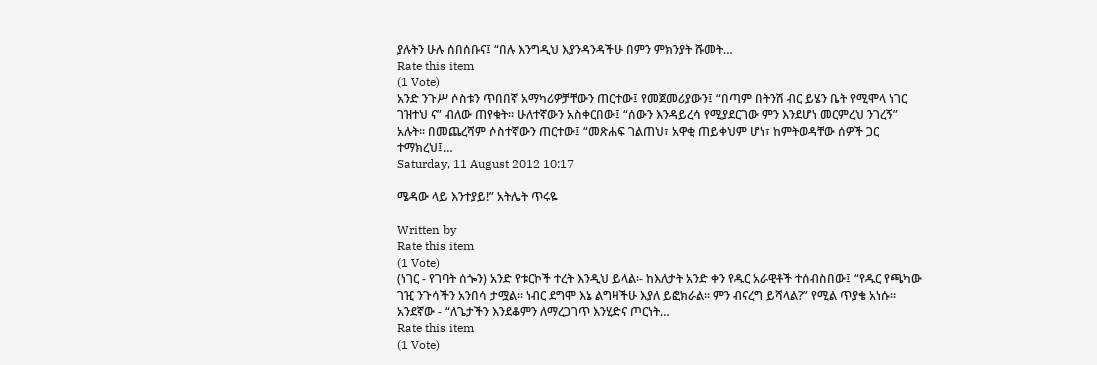ያሉትን ሁሉ ሰበሰቡና፤ “በሉ እንግዲህ እያንዳንዳችሁ በምን ምክንያት ሹመት…
Rate this item
(1 Vote)
አንድ ንጉሥ ሶስቱን ጥበበኛ አማካሪዎቻቸውን ጠርተው፤ የመጀመሪያውን፤ “በጣም በትንሽ ብር ይሄን ቤት የሚሞላ ነገር ገዝተህ ና” ብለው ጠየቁት፡፡ ሁለተኛውን አስቀርበው፤ “ሰውን እንዳይረሳ የሚያደርገው ምን እንደሆነ መርምረህ ንገረኝ” አሉት፡፡ በመጨረሻም ሶስተኛውን ጠርተው፤ “መጽሐፍ ገልጠህ፣ አዋቂ ጠይቀህም ሆነ፣ ከምትወዳቸው ሰዎች ጋር ተማክረህ፤…
Saturday, 11 August 2012 10:17

ሜዳው ላይ እንተያይ!” አትሌት ጥሩዬ

Written by
Rate this item
(1 Vote)
(ነገር - የገባት ሰጐን) አንድ የቱርኮች ተረት እንዲህ ይላል፡- ከእለታት አንድ ቀን የዱር አራዊቶች ተሰብስበው፤ “የዱር የጫካው ገዢ ንጉሳችን አንበሳ ታሟል፡፡ ነብር ደግሞ እኔ ልግዛችሁ እያለ ይፎክራል፡፡ ምን ብናረግ ይሻላል?” የሚል ጥያቄ አነሱ፡፡ አንደኛው - “ለጌታችን እንደቆምን ለማረጋገጥ እንሂድና ጦርነት…
Rate this item
(1 Vote)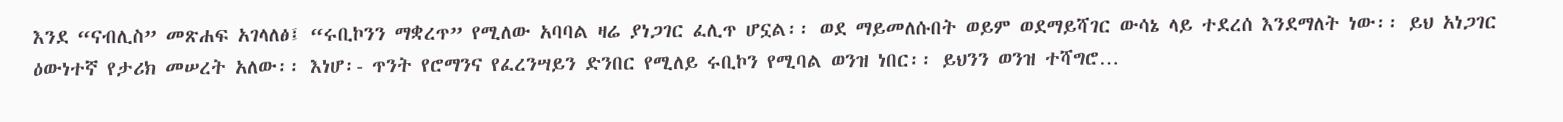እንደ “ናብሊስ” መጽሐፍ አገላለፅ፤ “ሩቢኮንን ማቋረጥ” የሚለው አባባል ዛሬ ያነጋገር ፈሊጥ ሆኗል፡፡ ወደ ማይመለሱበት ወይም ወደማይሻገር ውሳኔ ላይ ተደረሰ እንደማለት ነው፡፡ ይህ አነጋገር ዕውነተኛ የታሪክ መሠረት አለው፡፡ እነሆ፡- ጥንት የሮማንና የፈረንሣይን ድንበር የሚለይ ሩቢኮን የሚባል ወንዝ ነበር፡፡ ይህንን ወንዝ ተሻግሮ…